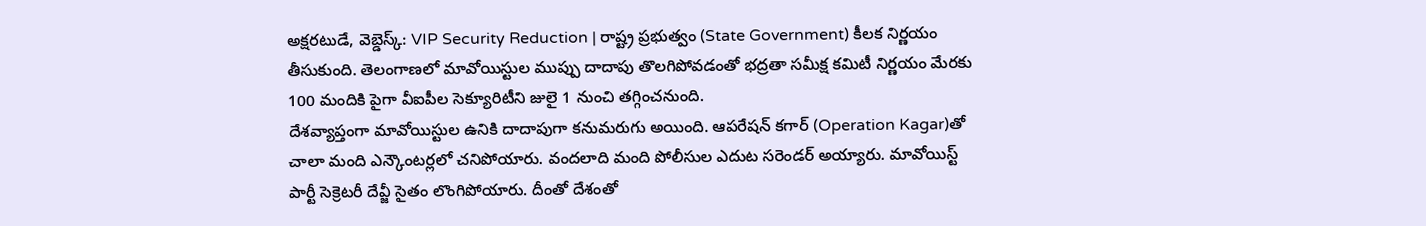అక్షరటుడే, వెబ్డెస్క్: VIP Security Reduction | రాష్ట్ర ప్రభుత్వం (State Government) కీలక నిర్ణయం తీసుకుంది. తెలంగాణలో మావోయిస్టుల ముప్పు దాదాపు తొలగిపోవడంతో భద్రతా సమీక్ష కమిటీ నిర్ణయం మేరకు 100 మందికి పైగా వీఐపీల సెక్యూరిటీని జులై 1 నుంచి తగ్గించనుంది.
దేశవ్యాప్తంగా మావోయిస్టుల ఉనికి దాదాపుగా కనుమరుగు అయింది. ఆపరేషన్ కగార్ (Operation Kagar)తో చాలా మంది ఎన్కౌంటర్లలో చనిపోయారు. వందలాది మంది పోలీసుల ఎదుట సరెండర్ అయ్యారు. మావోయిస్ట్ పార్టీ సెక్రెటరీ దేవ్జీ సైతం లొంగిపోయారు. దీంతో దేశంతో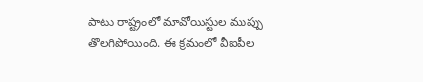పాటు రాష్ట్రంలో మావోయిస్టుల ముప్పు తొలగిపోయింది. ఈ క్రమంలో వీఐపీల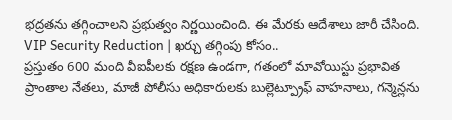భద్రతను తగ్గించాలని ప్రభుత్వం నిర్ణయించింది. ఈ మేరకు ఆదేశాలు జారీ చేసింది.
VIP Security Reduction | ఖర్చు తగ్గింపు కోసం..
ప్రస్తుతం 600 మంది వీఐపీలకు రక్షణ ఉండగా, గతంలో మావోయిస్టు ప్రభావిత ప్రాంతాల నేతలు, మాజీ పోలీసు అధికారులకు బుల్లెట్ప్రూఫ్ వాహనాలు, గన్మెన్లను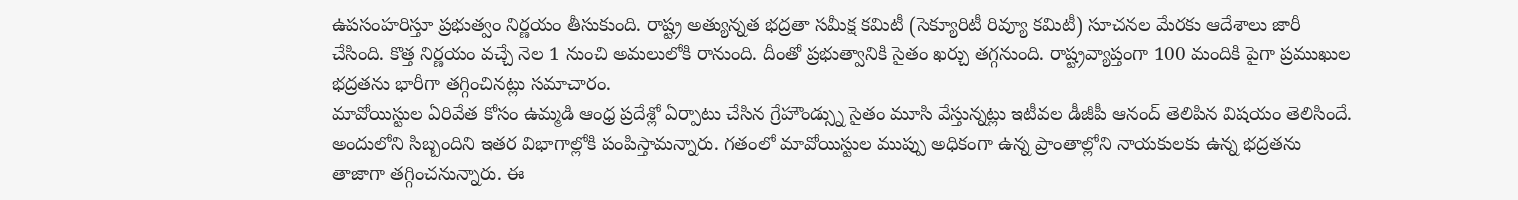ఉపసంహరిస్తూ ప్రభుత్వం నిర్ణయం తీసుకుంది. రాష్ట్ర అత్యున్నత భద్రతా సమీక్ష కమిటీ (సెక్యూరిటీ రివ్యూ కమిటీ) సూచనల మేరకు ఆదేశాలు జారీ చేసింది. కొత్త నిర్ణయం వచ్చే నెల 1 నుంచి అమలులోకి రానుంది. దీంతో ప్రభుత్వానికి సైతం ఖర్చు తగ్గనుంది. రాష్ట్రవ్యాప్తంగా 100 మందికి పైగా ప్రముఖుల భద్రతను భారీగా తగ్గించినట్లు సమాచారం.
మావోయిస్టుల ఏరివేత కోసం ఉమ్మడి ఆంధ్ర ప్రదేశ్లో ఏర్పాటు చేసిన గ్రేహౌండ్స్ను సైతం మూసి వేస్తున్నట్లు ఇటీవల డీజీపీ ఆనంద్ తెలిపిన విషయం తెలిసిందే. అందులోని సిబ్బందిని ఇతర విభాగాల్లోకి పంపిస్తామన్నారు. గతంలో మావోయిస్టుల ముప్పు అధికంగా ఉన్న ప్రాంతాల్లోని నాయకులకు ఉన్న భద్రతను తాజాగా తగ్గించనున్నారు. ఈ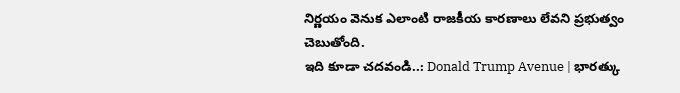నిర్ణయం వెనుక ఎలాంటి రాజకీయ కారణాలు లేవని ప్రభుత్వం చెబుతోంది.
ఇది కూడా చదవండి..: Donald Trump Avenue | భారత్కు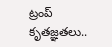ట్రంప్ కృతజ్ఞతలు..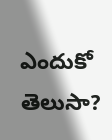ఎందుకో తెలుసా?